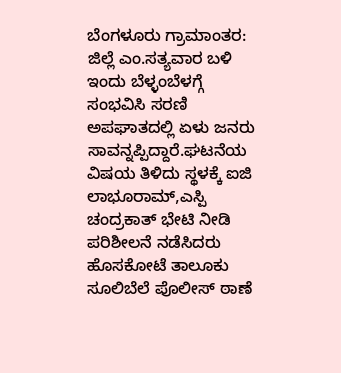ಬೆಂಗಳೂರು ಗ್ರಾಮಾಂತರ: ಜಿಲ್ಲೆ ಎಂ.ಸತ್ಯವಾರ ಬಳಿ ಇಂದು ಬೆಳ್ಳಂಬೆಳಗ್ಗೆ ಸಂಭವಿಸಿ ಸರಣಿ ಅಪಘಾತದಲ್ಲಿ ಏಳು ಜನರು ಸಾವನ್ನಪ್ಪಿದ್ದಾರೆ.ಘಟನೆಯ ವಿಷಯ ತಿಳಿದು ಸ್ಥಳಕ್ಕೆ ಐಜಿ ಲಾಭೂರಾಮ್,ಎಸ್ಪಿ ಚಂದ್ರಕಾತ್ ಭೇಟಿ ನೀಡಿ ಪರಿಶೀಲನೆ ನಡೆಸಿದರು
ಹೊಸಕೋಟೆ ತಾಲೂಕು ಸೂಲಿಬೆಲೆ ಪೊಲೀಸ್ ಠಾಣೆ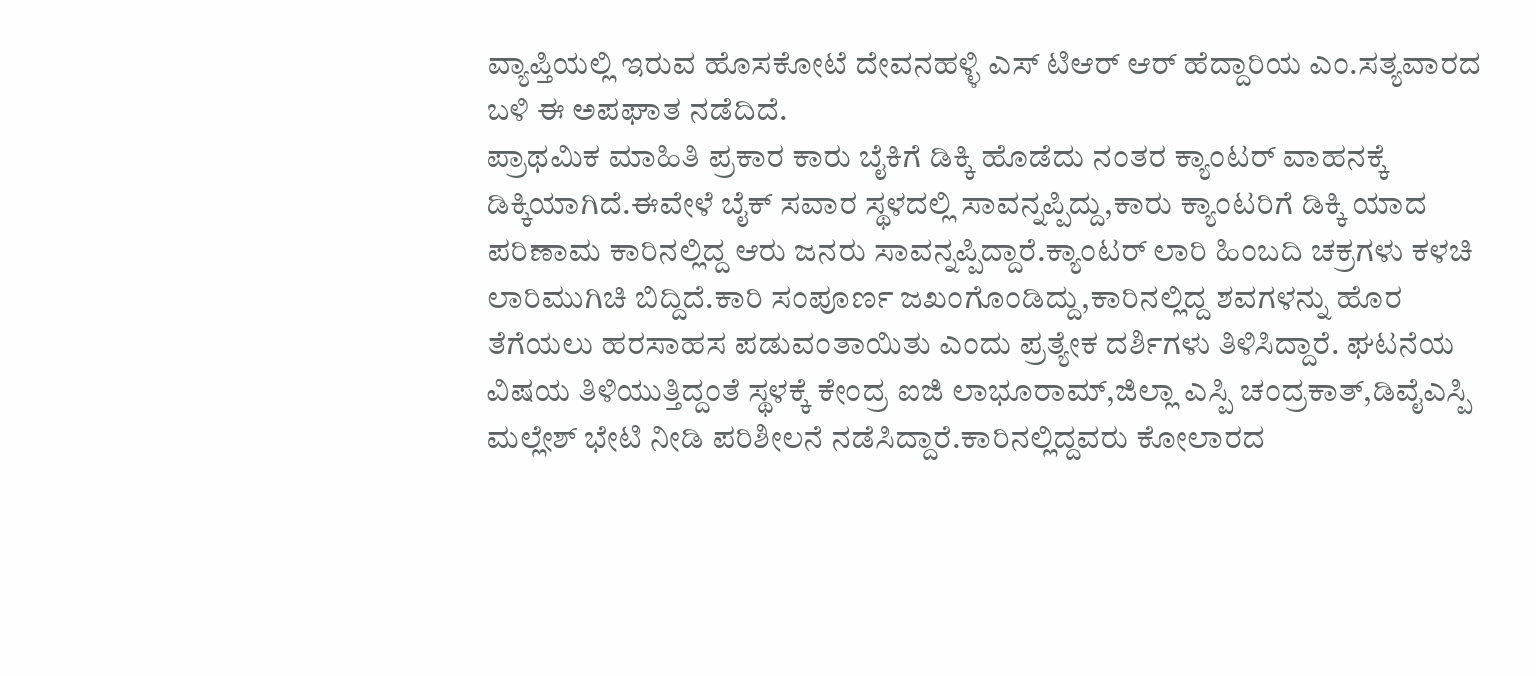ವ್ಯಾಪ್ತಿಯಲ್ಲಿ ಇರುವ ಹೊಸಕೋಟೆ ದೇವನಹಳ್ಳಿ ಎಸ್ ಟಿಆರ್ ಆರ್ ಹೆದ್ದಾರಿಯ ಎಂ.ಸತ್ಯವಾರದ ಬಳಿ ಈ ಅಪಘಾತ ನಡೆದಿದೆ.
ಪ್ರಾಥಮಿಕ ಮಾಹಿತಿ ಪ್ರಕಾರ ಕಾರು ಬೈಕಿಗೆ ಡಿಕ್ಕಿ ಹೊಡೆದು ನಂತರ ಕ್ಯಾಂಟರ್ ವಾಹನಕ್ಕೆ ಡಿಕ್ಕಿಯಾಗಿದೆ.ಈವೇಳೆ ಬೈಕ್ ಸವಾರ ಸ್ಥಳದಲ್ಲಿ ಸಾವನ್ನಪ್ಪಿದ್ದು,ಕಾರು ಕ್ಯಾಂಟರಿಗೆ ಡಿಕ್ಕಿ ಯಾದ ಪರಿಣಾಮ ಕಾರಿನಲ್ಲಿದ್ದ ಆರು ಜನರು ಸಾವನ್ನಪ್ಪಿದ್ದಾರೆ.ಕ್ಯಾಂಟರ್ ಲಾರಿ ಹಿಂಬದಿ ಚಕ್ರಗಳು ಕಳಚಿ ಲಾರಿಮುಗಿಚಿ ಬಿದ್ದಿದೆ.ಕಾರಿ ಸಂಪೂರ್ಣ ಜಖಂಗೊಂಡಿದ್ದು,ಕಾರಿನಲ್ಲಿದ್ದ ಶವಗಳನ್ನು ಹೊರ ತೆಗೆಯಲು ಹರಸಾಹಸ ಪಡುವಂತಾಯಿತು ಎಂದು ಪ್ರತ್ಯೇಕ ದರ್ಶಿಗಳು ತಿಳಿಸಿದ್ದಾರೆ. ಘಟನೆಯ ವಿಷಯ ತಿಳಿಯುತ್ತಿದ್ದಂತೆ ಸ್ಥಳಕ್ಕೆ ಕೇಂದ್ರ ಐಜಿ ಲಾಭೂರಾಮ್,ಜಿಲ್ಲಾ ಎಸ್ಪಿ ಚಂದ್ರಕಾತ್,ಡಿವೈಎಸ್ಪಿ ಮಲ್ಲೇಶ್ ಭೇಟಿ ನೀಡಿ ಪರಿಶೀಲನೆ ನಡೆಸಿದ್ದಾರೆ.ಕಾರಿನಲ್ಲಿದ್ದವರು ಕೋಲಾರದ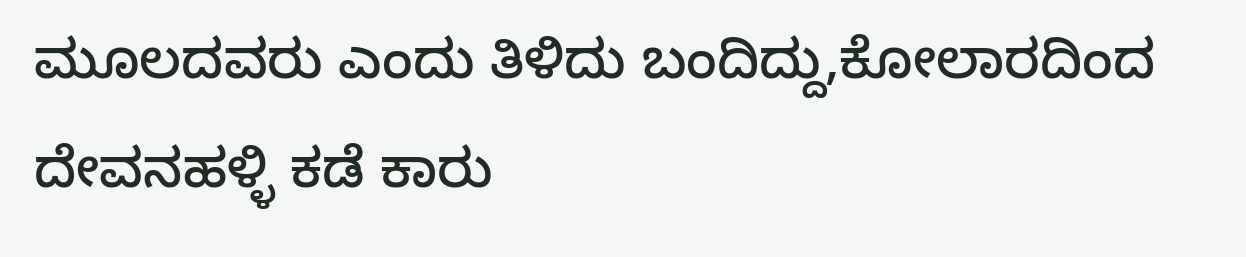ಮೂಲದವರು ಎಂದು ತಿಳಿದು ಬಂದಿದ್ದು,ಕೋಲಾರದಿಂದ ದೇವನಹಳ್ಳಿ ಕಡೆ ಕಾರು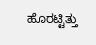ಹೊರಟ್ಟಿತ್ತು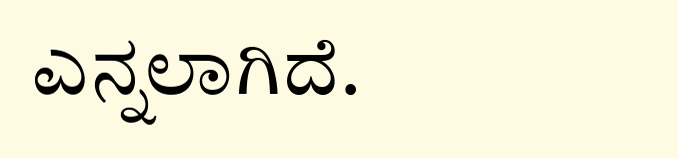ಎನ್ನಲಾಗಿದೆ.